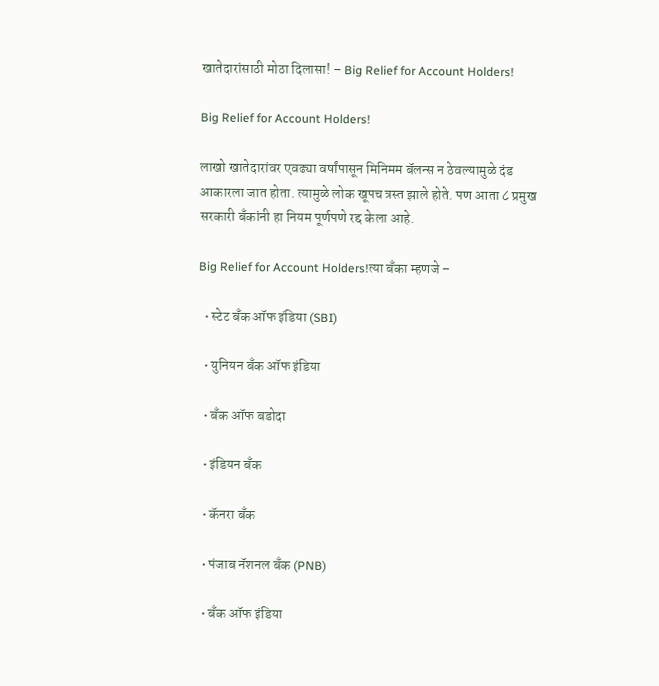खातेदारांसाठी मोठा दिलासा! – Big Relief for Account Holders!

Big Relief for Account Holders!

लाखो खातेदारांवर एवढ्या वर्षांपासून मिनिमम बॅलन्स न ठेवल्यामुळे दंड आकारला जात होता. त्यामुळे लोक खूपच त्रस्त झाले होते. पण आता ८ प्रमुख सरकारी बँकांनी हा नियम पूर्णपणे रद्द केला आहे.

Big Relief for Account Holders!त्या बँका म्हणजे –

  • स्टेट बँक ऑफ इंडिया (SBI)

  • युनियन बँक ऑफ इंडिया

  • बँक ऑफ बडोदा

  • इंडियन बँक

  • कॅनरा बँक

  • पंजाब नॅशनल बँक (PNB)

  • बँक ऑफ इंडिया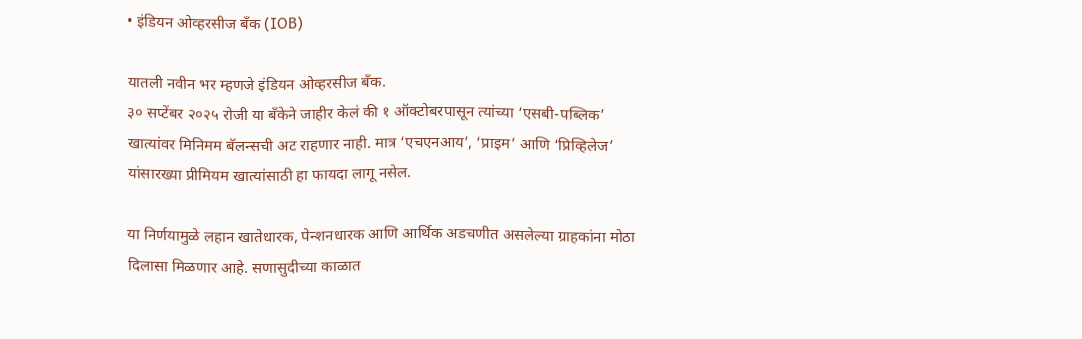• इंडियन ओव्हरसीज बँक (IOB)

यातली नवीन भर म्हणजे इंडियन ओव्हरसीज बँक.
३० सप्टेंबर २०२५ रोजी या बँकेने जाहीर केलं की १ ऑक्टोबरपासून त्यांच्या ‘एसबी-पब्लिक’ खात्यांवर मिनिमम बॅलन्सची अट राहणार नाही. मात्र ‘एचएनआय’, ‘प्राइम’ आणि ‘प्रिव्हिलेज’ यांसारख्या प्रीमियम खात्यांसाठी हा फायदा लागू नसेल.

या निर्णयामुळे लहान खातेधारक, पेन्शनधारक आणि आर्थिक अडचणीत असलेल्या ग्राहकांना मोठा दिलासा मिळणार आहे. सणासुदीच्या काळात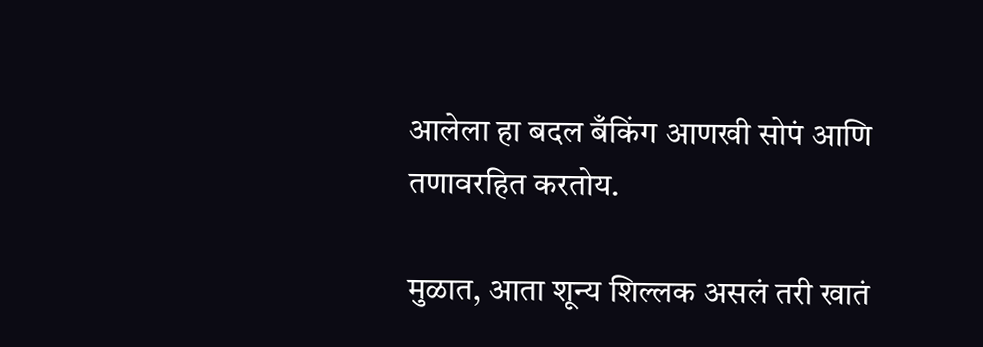आलेला हा बदल बँकिंग आणखी सोपं आणि तणावरहित करतोय.

मुळात, आता शून्य शिल्लक असलं तरी खातं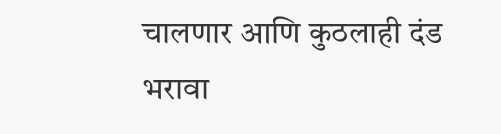चालणार आणि कुठलाही दंड भरावा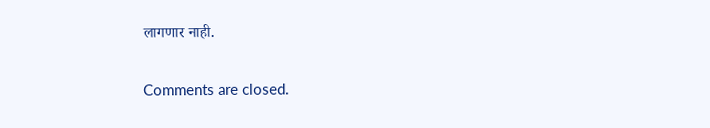लागणार नाही.

Comments are closed.